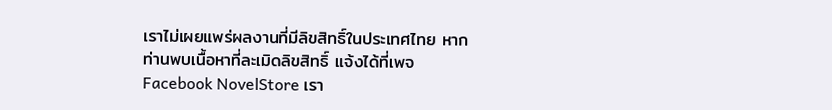เราไม่เผยแพร่ผลงานที่มีลิขสิทธิ์ในประเทศไทย หากท่านพบเนื้อหาที่ละเมิดลิขสิทธิ์ แจ้งได้ที่เพจ Facebook NovelStore เรา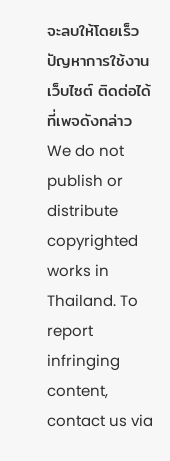จะลบให้โดยเร็ว
ปัญหาการใช้งานเว็บไซต์ ติดต่อได้ที่เพจดังกล่าว
We do not publish or distribute copyrighted works in Thailand. To report infringing content, contact us via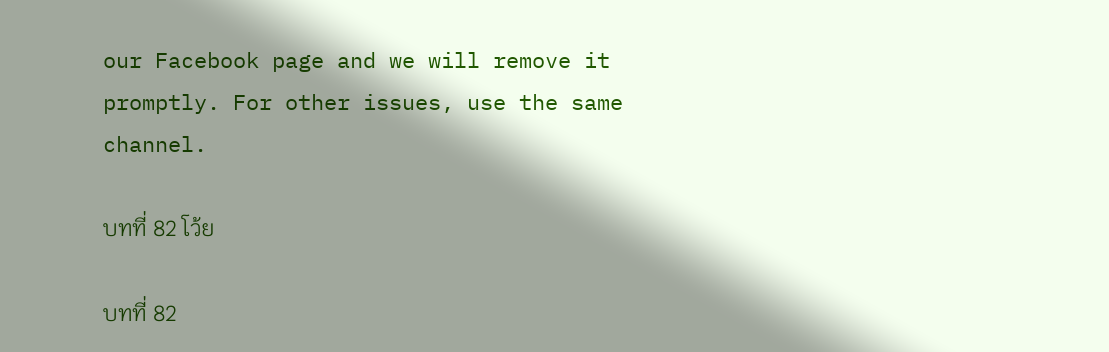our Facebook page and we will remove it promptly. For other issues, use the same channel.

บทที่ 82 โว้ย

บทที่ 82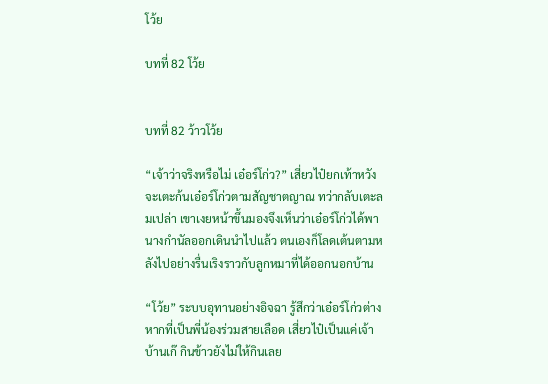โว้ย

บทที่ 82 โว้ย


บทที่ 82 ว้าวโว้ย

“เจ้าว่าจริงหรือไม่ เอ๋อร์โก่ว?” เสี่ยวไป๋ยกเท้าหวังจะเตะก้นเอ๋อร์โก่วตามสัญชาตญาณ ทว่ากลับเตะลมเปล่า เขาเงยหน้าขึ้นมองจึงเห็นว่าเอ๋อร์โก่วได้พานางกำนัลออกเดินนำไปแล้ว ตนเองก็โลดเต้นตามหลังไปอย่างรื่นเริงราวกับลูกหมาที่ได้ออกนอกบ้าน

“โว้ย” ระบบอุทานอย่างอิจฉา รู้สึกว่าเอ๋อร์โก่วต่างหากที่เป็นพี่น้องร่วมสายเลือด เสี่ยวไป๋เป็นแค่เจ้าบ้านเก๊ กินข้าวยังไม่ให้กินเลย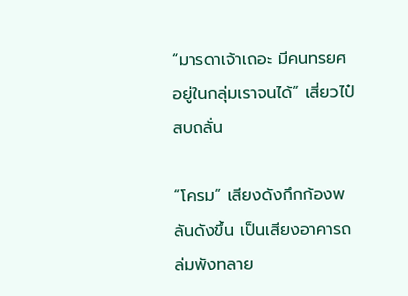“มารดาเจ้าเถอะ มีคนทรยศอยู่ในกลุ่มเราจนได้” เสี่ยวไป๋สบถลั่น

“โครม” เสียงดังกึกก้องพลันดังขึ้น เป็นเสียงอาคารถล่มพังทลาย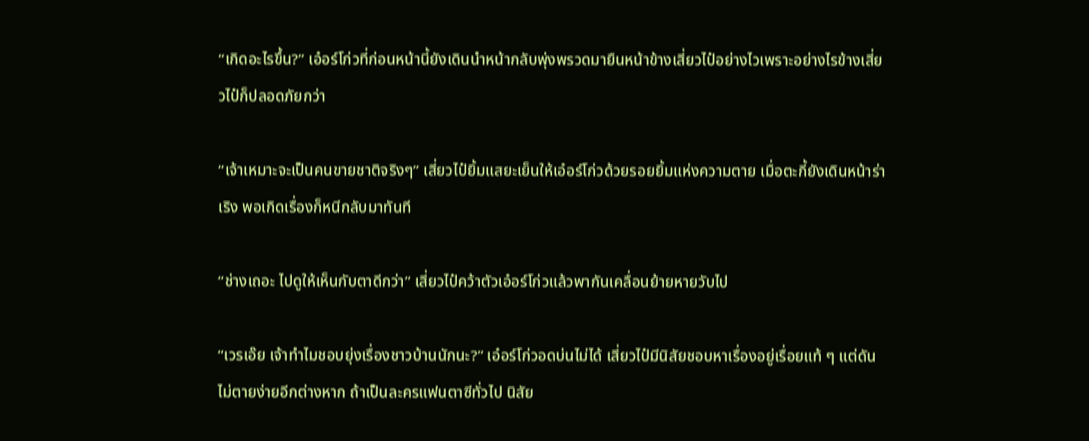“เกิดอะไรขึ้น?” เอ๋อร์โก่วที่ก่อนหน้านี้ยังเดินนำหน้ากลับพุ่งพรวดมายืนหน้าข้างเสี่ยวไป๋อย่างไวเพราะอย่างไรข้างเสี่ยวไป๋ก็ปลอดภัยกว่า

“เจ้าเหมาะจะเป็นคนขายชาติจริงๆ” เสี่ยวไป๋ยิ้มแสยะเย็นให้เอ๋อร์โก่วด้วยรอยยิ้มแห่งความตาย เมื่อตะกี้ยังเดินหน้าร่าเริง พอเกิดเรื่องก็หนีกลับมาทันที

“ช่างเถอะ ไปดูให้เห็นกับตาดีกว่า” เสี่ยวไป๋คว้าตัวเอ๋อร์โก่วแล้วพากันเคลื่อนย้ายหายวับไป

“เวรเอ๊ย เจ้าทำไมชอบยุ่งเรื่องชาวบ้านนักนะ?” เอ๋อร์โก่วอดบ่นไม่ได้ เสี่ยวไป๋มีนิสัยชอบหาเรื่องอยู่เรื่อยแท้ ๆ แต่ดันไม่ตายง่ายอีกต่างหาก ถ้าเป็นละครแฟนตาซีทั่วไป นิสัย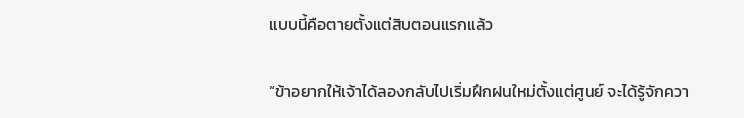แบบนี้คือตายตั้งแต่สิบตอนแรกแล้ว

“ข้าอยากให้เจ้าได้ลองกลับไปเริ่มฝึกฝนใหม่ตั้งแต่ศูนย์ จะได้รู้จักควา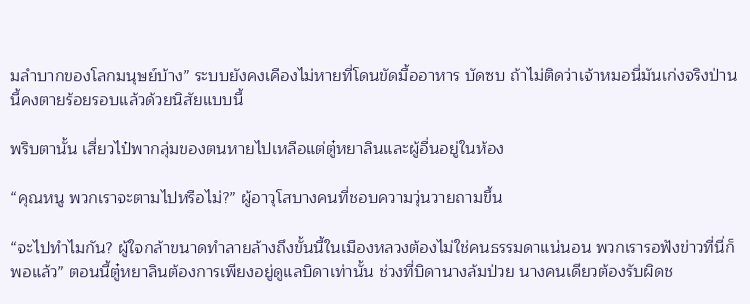มลำบากของโลกมนุษย์บ้าง” ระบบยังคงเคืองไม่หายที่โดนขัดมื้ออาหาร บัดซบ ถ้าไม่ติดว่าเจ้าหมอนี่มันเก่งจริงป่านนี้คงตายร้อยรอบแล้วด้วยนิสัยแบบนี้

พริบตานั้น เสี่ยวไป๋พากลุ่มของตนหายไปเหลือแต่ตู๋หยาลินและผู้อื่นอยู่ในห้อง

“คุณหนู พวกเราจะตามไปหรือไม่?” ผู้อาวุโสบางคนที่ชอบความวุ่นวายถามขึ้น

“จะไปทำไมกัน? ผู้ใจกล้าขนาดทำลายล้างถึงขั้นนี้ในเมืองหลวงต้องไม่ใช่คนธรรมดาแน่นอน พวกเรารอฟังข่าวที่นี่ก็พอแล้ว” ตอนนี้ตู๋หยาลินต้องการเพียงอยู่ดูแลบิดาเท่านั้น ช่วงที่บิดานางล้มป่วย นางคนเดียวต้องรับผิดช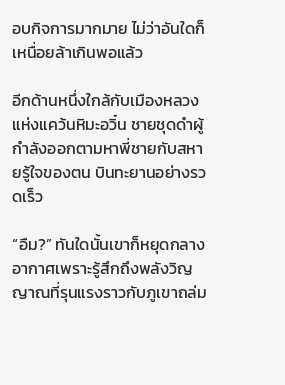อบกิจการมากมาย ไม่ว่าอันใดก็เหนื่อยล้าเกินพอแล้ว

อีกด้านหนึ่งใกล้กับเมืองหลวงแห่งแคว้นหิมะอวิ๋น ชายชุดดำผู้กำลังออกตามหาพี่ชายกับสหายรู้ใจของตน บินทะยานอย่างรวดเร็ว

“อืม?” ทันใดนั้นเขาก็หยุดกลางอากาศเพราะรู้สึกถึงพลังวิญญาณที่รุนแรงราวกับภูเขาถล่ม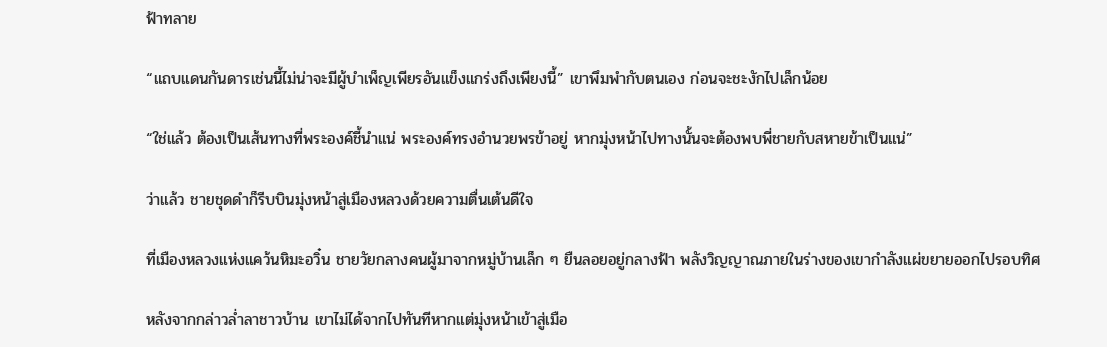ฟ้าทลาย

“แถบแดนกันดารเช่นนี้ไม่น่าจะมีผู้บำเพ็ญเพียรอันแข็งแกร่งถึงเพียงนี้” เขาพึมพำกับตนเอง ก่อนจะชะงักไปเล็กน้อย

“ใช่แล้ว ต้องเป็นเส้นทางที่พระองค์ชี้นำแน่ พระองค์ทรงอำนวยพรข้าอยู่ หากมุ่งหน้าไปทางนั้นจะต้องพบพี่ชายกับสหายข้าเป็นแน่”

ว่าแล้ว ชายชุดดำก็รีบบินมุ่งหน้าสู่เมืองหลวงด้วยความตื่นเต้นดีใจ

ที่เมืองหลวงแห่งแคว้นหิมะอวิ๋น ชายวัยกลางคนผู้มาจากหมู่บ้านเล็ก ๆ ยืนลอยอยู่กลางฟ้า พลังวิญญาณภายในร่างของเขากำลังแผ่ขยายออกไปรอบทิศ

หลังจากกล่าวล่ำลาชาวบ้าน เขาไม่ได้จากไปทันทีหากแต่มุ่งหน้าเข้าสู่เมือ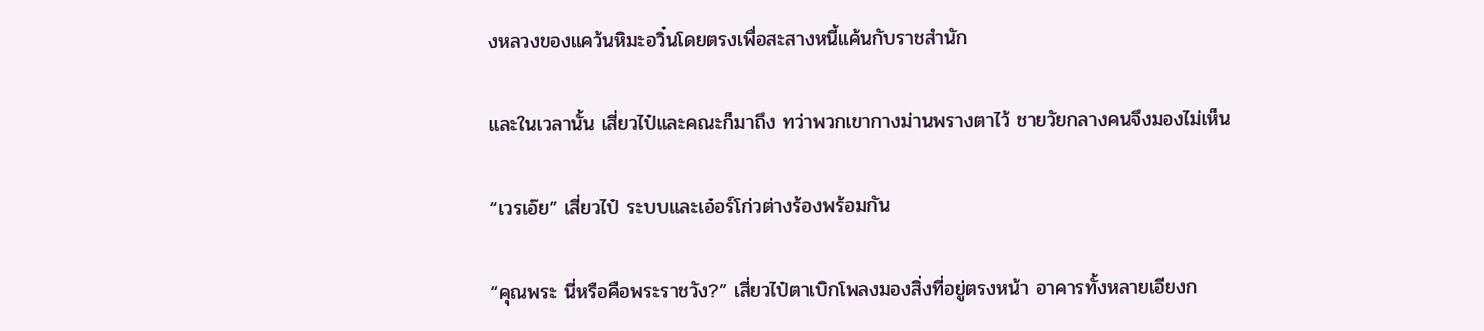งหลวงของแคว้นหิมะอวิ๋นโดยตรงเพื่อสะสางหนี้แค้นกับราชสำนัก

และในเวลานั้น เสี่ยวไป๋และคณะก็มาถึง ทว่าพวกเขากางม่านพรางตาไว้ ชายวัยกลางคนจึงมองไม่เห็น

“เวรเอ๊ย” เสี่ยวไป๋ ระบบและเอ๋อร์โก่วต่างร้องพร้อมกัน

“คุณพระ นี่หรือคือพระราชวัง?” เสี่ยวไป๋ตาเบิกโพลงมองสิ่งที่อยู่ตรงหน้า อาคารทั้งหลายเอียงก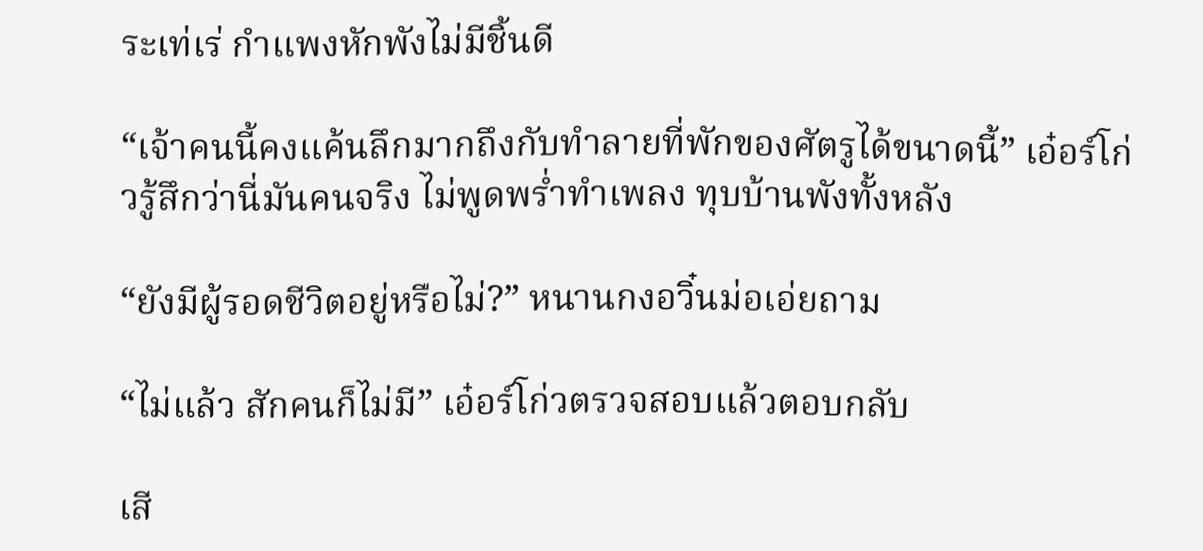ระเท่เร่ กำแพงหักพังไม่มีชิ้นดี

“เจ้าคนนี้คงแค้นลึกมากถึงกับทำลายที่พักของศัตรูได้ขนาดนี้” เอ๋อร์โก่วรู้สึกว่านี่มันคนจริง ไม่พูดพร่ำทำเพลง ทุบบ้านพังทั้งหลัง

“ยังมีผู้รอดชีวิตอยู่หรือไม่?” หนานกงอวิ๋นม่อเอ่ยถาม

“ไม่แล้ว สักคนก็ไม่มี” เอ๋อร์โก่วตรวจสอบแล้วตอบกลับ

เสี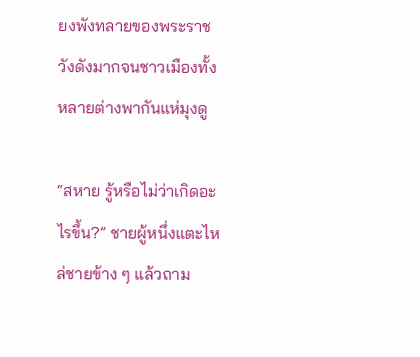ยงพังทลายของพระราชวังดังมากจนชาวเมืองทั้งหลายต่างพากันแห่มุงดู

“สหาย รู้หรือไม่ว่าเกิดอะไรขึ้น?” ชายผู้หนึ่งแตะไหล่ชายข้าง ๆ แล้วถาม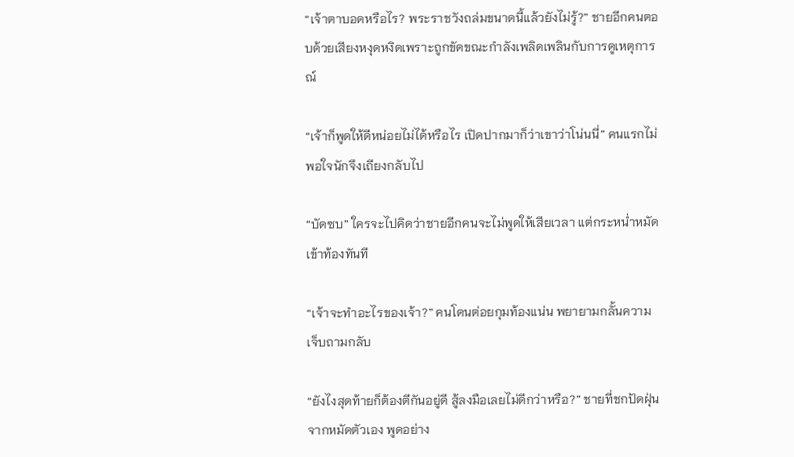“เจ้าตาบอดหรือไร? พระราชวังถล่มขนาดนี้แล้วยังไม่รู้?” ชายอีกคนตอบด้วยเสียงหงุดหงิดเพราะถูกขัดขณะกำลังเพลิดเพลินกับการดูเหตุการณ์

“เจ้าก็พูดให้ดีหน่อยไม่ได้หรือไร เปิดปากมาก็ว่าเขาว่าโน่นนี่” คนแรกไม่พอใจนักจึงเถียงกลับไป

“บัดซบ” ใครจะไปคิดว่าชายอีกคนจะไม่พูดให้เสียเวลา แต่กระหน่ำหมัดเข้าท้องทันที

“เจ้าจะทำอะไรของเจ้า?” คนโดนต่อยกุมท้องแน่น พยายามกลั้นความเจ็บถามกลับ

“ยังไงสุดท้ายก็ต้องตีกันอยู่ดี สู้ลงมือเลยไม่ดีกว่าหรือ?” ชายที่ชกปัดฝุ่นจากหมัดตัวเอง พูดอย่าง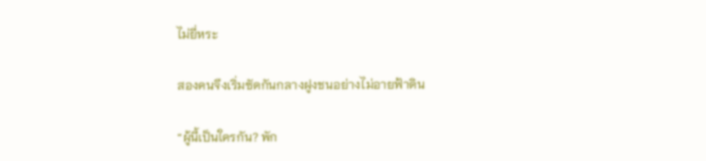ไม่ยี่หระ

สองคนจึงเริ่มซัดกันกลางฝูงชนอย่างไม่อายฟ้าดิน

“ผู้นี้เป็นใครกัน? พัก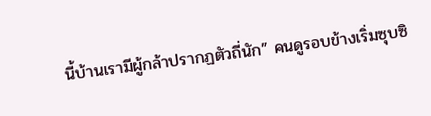นี้บ้านเรามีผู้กล้าปรากฏตัวถี่นัก” คนดูรอบข้างเริ่มซุบซิ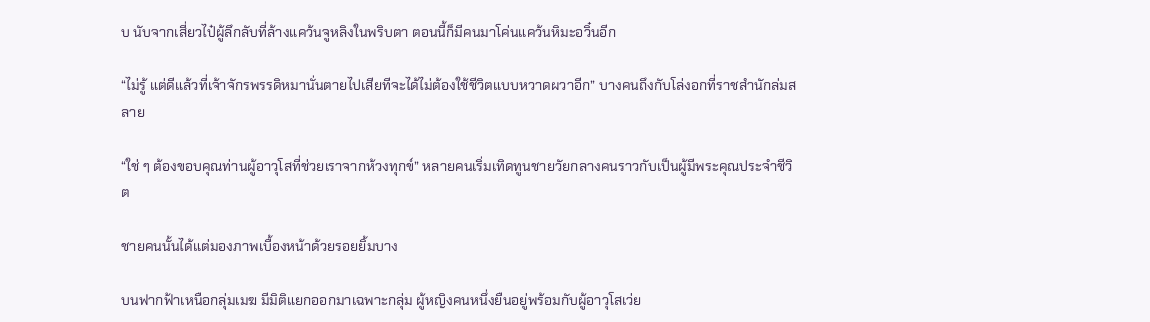บ นับจากเสี่ยวไป๋ผู้ลึกลับที่ล้างแคว้นจูหลิงในพริบตา ตอนนี้ก็มีคนมาโค่นแคว้นหิมะอวิ๋นอีก

“ไม่รู้ แต่ดีแล้วที่เจ้าจักรพรรดิหมานั่นตายไปเสียทีจะได้ไม่ต้องใช้ชีวิตแบบหวาดผวาอีก” บางคนถึงกับโล่งอกที่ราชสำนักล่มสลาย

“ใช่ ๆ ต้องขอบคุณท่านผู้อาวุโสที่ช่วยเราจากห้วงทุกข์” หลายคนเริ่มเทิดทูนชายวัยกลางคนราวกับเป็นผู้มีพระคุณประจำชีวิต

ชายคนนั้นได้แต่มองภาพเบื้องหน้าด้วยรอยยิ้มบาง

บนฟากฟ้าเหนือกลุ่มเมฆ มีมิติแยกออกมาเฉพาะกลุ่ม ผู้หญิงคนหนึ่งยืนอยู่พร้อมกับผู้อาวุโสเว่ย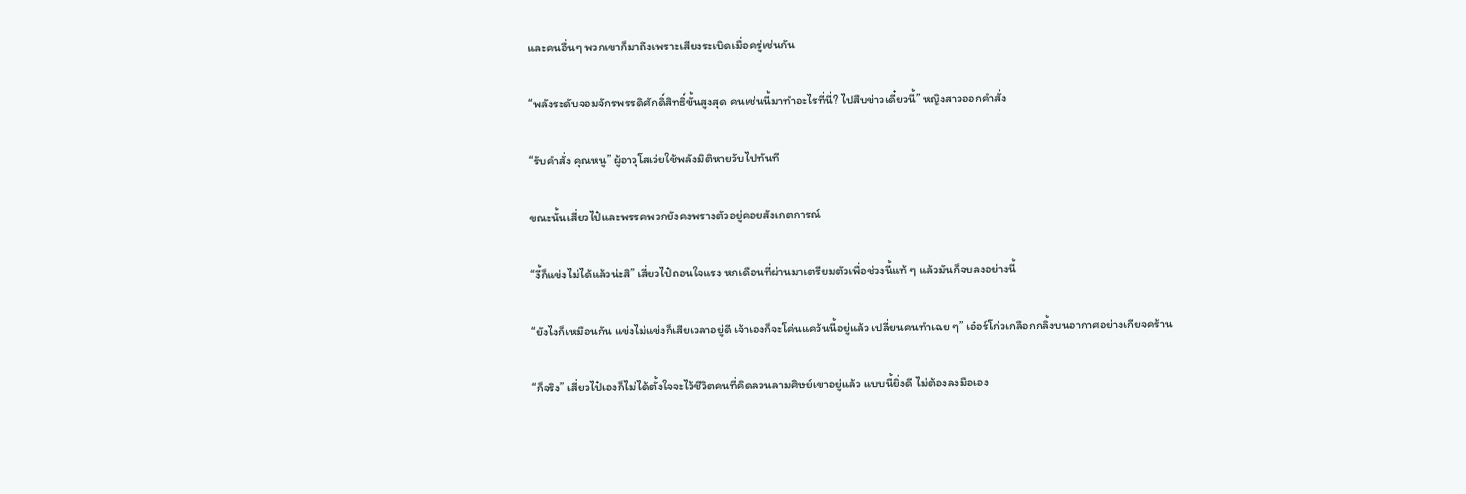และคนอื่นๆ พวกเขาก็มาถึงเพราะเสียงระเบิดเมื่อครู่เช่นกัน

“พลังระดับจอมจักรพรรดิศักดิ์สิทธิ์ขั้นสูงสุด คนเช่นนี้มาทำอะไรที่นี่? ไปสืบข่าวเดี๋ยวนี้” หญิงสาวออกคำสั่ง

“รับคำสั่ง คุณหนู” ผู้อาวุโสเว่ยใช้พลังมิติหายวับไปทันที

ขณะนั้นเสี่ยวไป๋และพรรคพวกยังคงพรางตัวอยู่คอยสังเกตการณ์

“งี้ก็แข่งไม่ได้แล้วน่ะสิ” เสี่ยวไป๋ถอนใจแรง หกเดือนที่ผ่านมาเตรียมตัวเพื่อช่วงนี้แท้ ๆ แล้วมันก็จบลงอย่างนี้

“ยังไงก็เหมือนกัน แข่งไม่แข่งก็เสียเวลาอยู่ดี เจ้าเองก็จะโค่นแคว้นนี้อยู่แล้ว เปลี่ยนคนทำเฉย ๆ” เอ๋อร์โก่วเกลือกกลิ้งบนอากาศอย่างเกียจคร้าน

“ก็จริง” เสี่ยวไป๋เองก็ไม่ได้ตั้งใจจะไว้ชีวิตคนที่คิดลวนลามศิษย์เขาอยู่แล้ว แบบนี้ยิ่งดี ไม่ต้องลงมือเอง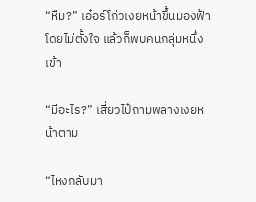“หืม?” เอ๋อร์โก่วเงยหน้าขึ้นมองฟ้าโดยไม่ตั้งใจ แล้วก็พบคนกลุ่มหนึ่งเข้า

“มีอะไร?” เสี่ยวไป๋ถามพลางเงยหน้าตาม

“ไหงกลับมา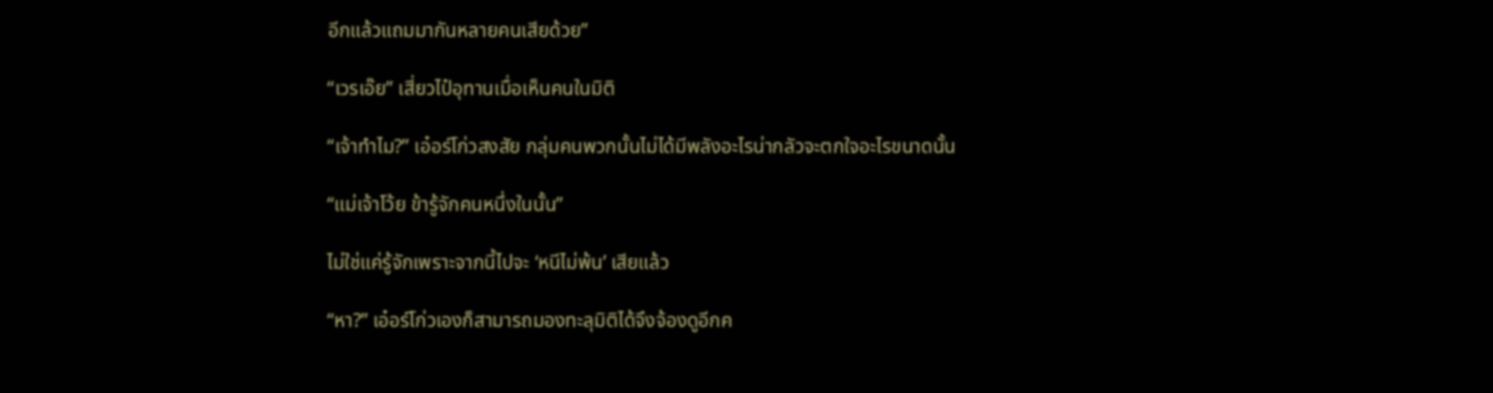อีกแล้วแถมมากันหลายคนเสียด้วย”

“เวรเอ๊ย” เสี่ยวไป๋อุทานเมื่อเห็นคนในมิติ

“เจ้าทำไม?” เอ๋อร์โก่วสงสัย กลุ่มคนพวกนั้นไม่ได้มีพลังอะไรน่ากลัวจะตกใจอะไรขนาดนั้น

“แม่เจ้าโว้ย ข้ารู้จักคนหนึ่งในนั้น”

ไม่ใช่แค่รู้จักเพราะจากนี้ไปจะ ‘หนีไม่พ้น’ เสียแล้ว

“หา?” เอ๋อร์โก่วเองก็สามารถมองทะลุมิติได้จึงจ้องดูอีกค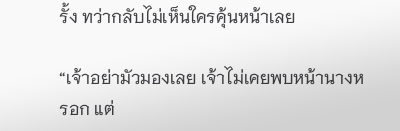รั้ง ทว่ากลับไม่เห็นใครคุ้นหน้าเลย

“เจ้าอย่ามัวมองเลย เจ้าไม่เคยพบหน้านางหรอก แต่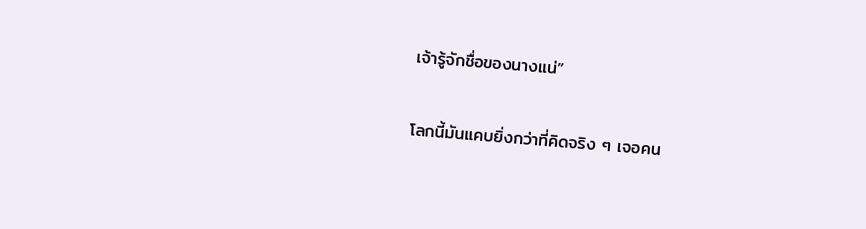เจ้ารู้จักชื่อของนางแน่”

โลกนี้มันแคบยิ่งกว่าที่คิดจริง ๆ เจอคน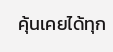คุ้นเคยได้ทุก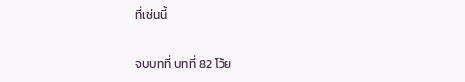ที่เช่นนี้

จบบทที่ บทที่ 82 โว้ย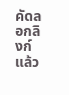คัดลอกลิงก์แล้ว